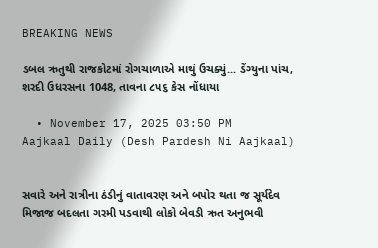BREAKING NEWS

ડબલ ઋતુથી રાજકોટમાં રોગચાળાએ માથું ઉચક્યું... ડેંગ્યુના પાંચ, શરદી ઉધરસના 1048, તાવના ૮૫૬ કેસ નોંધાયા

  • November 17, 2025 03:50 PM
Aajkaal Daily (Desh Pardesh Ni Aajkaal)


સવારે અને રાત્રીના ઠંડીનું વાતાવરણ અને બપોર થતા જ સૂર્યદેવ મિજાજ બદલતા ગરમી પડવાથી લોકો બેવડી ઋત અનુભવી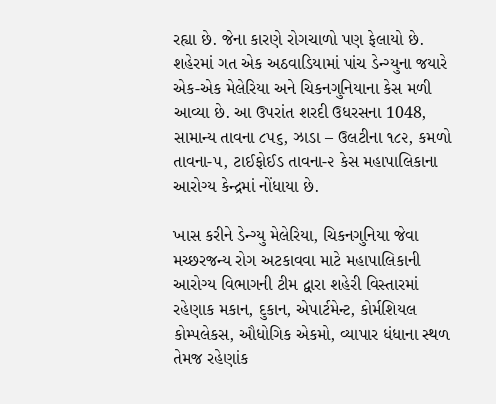રહ્યા છે. જેના કારણે રોગચાળો પણ ફેલાયો છે. શહેરમાં ગત એક અઠવાડિયામાં પાંચ ડેન્ગ્યુના જયારે એક-એક મેલેરિયા અને ચિકનગુનિયાના કેસ મળી આવ્યા છે. આ ઉપરાંત શરદી ઉધરસના 1048, સામાન્ય તાવના ૮૫૬, ઝાડા – ઉલટીના ૧૮૨, કમળો તાવના-૫, ટાઈફોઈડ તાવના-૨ કેસ મહાપાલિકાના આરોગ્ય કેન્દ્રમાં નોંધાયા છે.

ખાસ કરીને ડેન્ગ્યુ મેલેરિયા, ચિકનગુનિયા જેવા મચ્છરજન્ય રોગ અટકાવવા માટે મહાપાલિકાની આરોગ્ય વિભાગની ટીમ દ્વારા શહેરી વિસ્તારમાં રહેણાક મકાન, દુકાન, એપાર્ટમેન્ટ, કોર્મશિયલ કોમ્પલેકસ, ઔધોગિક એકમો, વ્યાપાર ધંધાના સ્થળ તેમજ રહેણાંક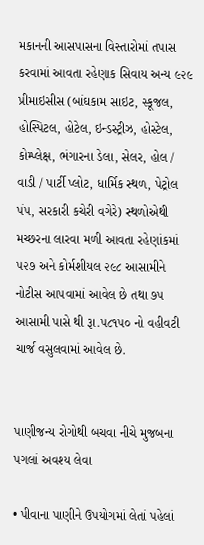મકાનની આસપાસના વિસ્તારોમાં તપાસ કરવામાં આવતા રહેણાક સિવાય અન્ય ૯૨૯ પ્રીમાઇસીસ (બાંઘકામ સાઇટ, સ્કૂજલ, હોસ્પિટલ, હોટેલ, ઇન્ડસ્ટ્રીઝ, હોસ્ટેલ, કોમ્પ્લેક્ષ, ભંગારના ડેલા, સેલર, હોલ / વાડી / પાર્ટી પ્લોટ, ધાર્મિક સ્થળ, પેટ્રોલ પં૫, સરકારી કચેરી વગેરે) સ્થળોએથી મચ્છરના લારવા મળી આવતા રહેણાંકમાં ૫૨૭ અને કોર્મશીયલ ૨૯૮ આસામીને નોટીસ આ૫વામાં આવેલ છે તથા ૭૫ આસામી પાસે થી રૂા.૫૮૧૫૦ નો વહીવટી ચાર્જ વસુલવામાં આવેલ છે.


પાણીજન્ય રોગોથી બચવા નીચે મુજબના પગલાં અવશ્ય લેવા

• પીવાના પાણીને ઉપયોગમાં લેતાં પહેલાં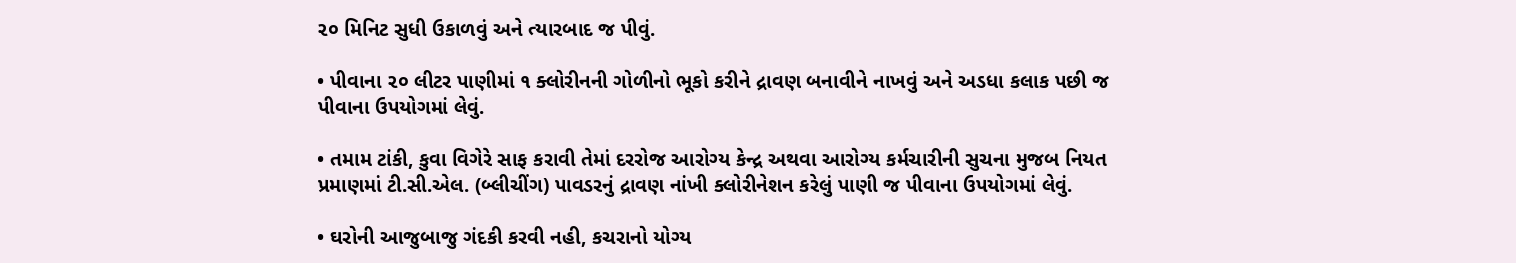૨૦ મિનિટ સુધી ઉકાળવું અને ત્યારબાદ જ પીવું.

• પીવાના ૨૦ લીટર પાણીમાં ૧ ક્લોરીનની ગોળીનો ભૂકો કરીને દ્રાવણ બનાવીને નાખવું અને અડધા કલાક પછી જ પીવાના ઉપયોગમાં લેવું.

• તમામ ટાંકી, કુવા વિગેરે સાફ કરાવી તેમાં દરરોજ આરોગ્ય કેન્દ્ર અથવા આરોગ્ય કર્મચારીની સુચના મુજબ નિયત પ્રમાણમાં ટી.સી.એલ. (બ્લીચીંગ) પાવડરનું દ્રાવણ નાંખી ક્લોરીનેશન કરેલું પાણી જ પીવાના ઉપયોગમાં લેવું.

• ઘરોની આજુબાજુ ગંદકી કરવી નહી, કચરાનો યોગ્ય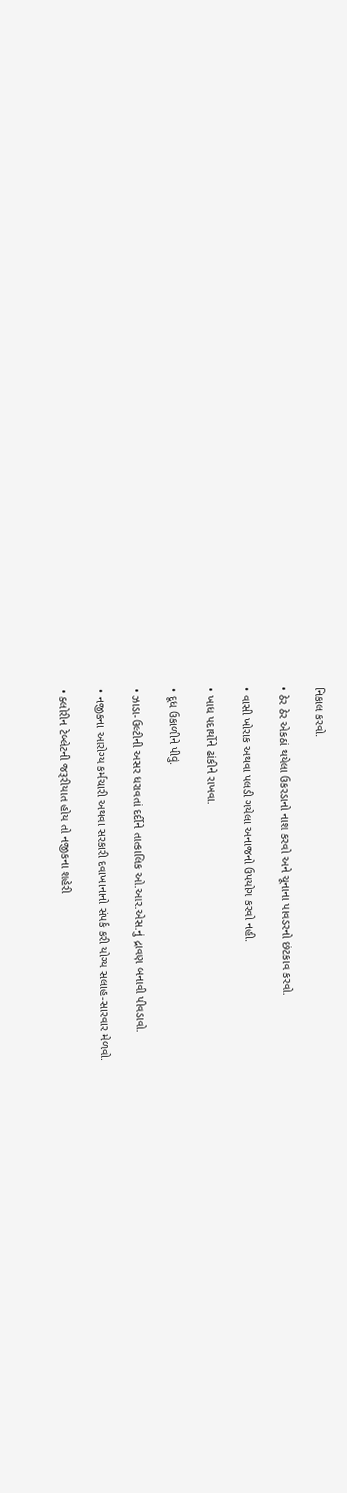નિકાલ કરવો.

• ઠેર ઠેર એકઠાં થયેલા ઉકરડાનો નાશ કરવો અને ચૂનાના પાવડરનો છંટકાવ કરવો.

• વાસી ખોરાક અથવા પલડી ગયેલા અનાજનો ઉપયોગ કરવો નહી.

• ખાધ પદાર્થોને ઢાંકીને રાખવા.

• દૂધ ઉકાળીને પીવું.

• ઝાડા-ઉલ્ટીની અસર ધરાવતાં દર્દીને તાત્કાલિક ઓ.આર.એસ.નું દ્રાવણ બનાવી પીવડાવો.

• નજીકના આરોગ્ય કર્મચારી અથવા સરકારી દવાખાનાનો સંપર્ક કરી યોગ્ય સલાહ-સારવાર મેળવો.

• ક્લોરીન ટેબ્લેટની જરૂરીયાત હોય તો નજીકના શહેરી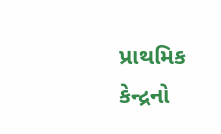પ્રાથમિક કેન્દ્રનો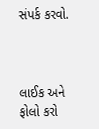સંપર્ક કરવો.



લાઈક અને ફોલો કરો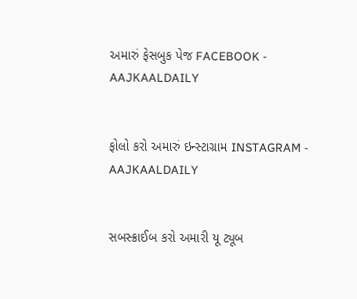અમારું ફેસબુક પેજ FACEBOOK - AAJKAALDAILY


ફોલો કરો અમારું ઇન્સ્ટાગ્રામ INSTAGRAM - AAJKAALDAILY


સબસ્ક્રાઈબ કરો અમારી યૂ ટ્યૂબ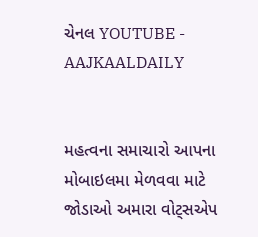ચેનલ YOUTUBE - AAJKAALDAILY


મહત્વના સમાચારો આપના મોબાઇલમા મેળવવા માટે જોડાઓ અમારા વોટ્સએપ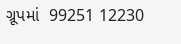ગ્રૂપમાં  99251 12230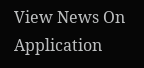View News On Application